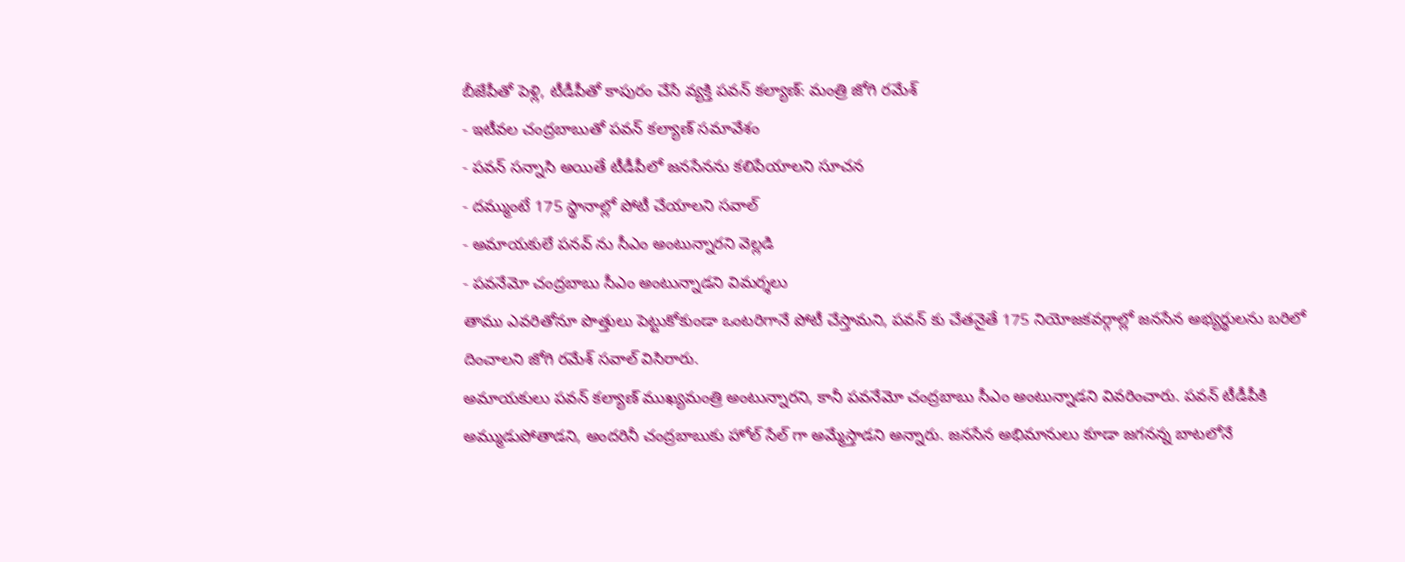బీజేపీతో పెళ్లి, టీడీపీతో కాపురం చేసే వ్యక్తి పవన్ కల్యాణ్: మంత్రి జోగి రమేశ్
- ఇటీవల చంద్రబాబుతో పవన్ కల్యాణ్ సమావేశం
- పవన్ సన్నాసి అయితే టీడీపీలో జనసేనను కలిపేయాలని సూచన
- దమ్ముంటే 175 స్థానాల్లో పోటీ చేయాలని సవాల్
- అమాయకులే పనవ్ ను సీఎం అంటున్నారని వెల్లడి
- పవనేమో చంద్రబాబు సీఎం అంటున్నాడని విమర్శలు
తాము ఎవరితోనూ పొత్తులు పెట్టుకోకుండా ఒంటరిగానే పోటీ చేస్తామని, పవన్ కు చేతనైతే 175 నియోజకవర్గాల్లో జనసేన అభ్యర్థులను బరిలో దించాలని జోగి రమేశ్ సవాల్ విసిరారు.
అమాయకులు పవన్ కల్యాణ్ ముఖ్యమంత్రి అంటున్నారని, కానీ పవనేమో చంద్రబాబు సీఎం అంటున్నాడని వివరించారు. పవన్ టీడీపీకి అమ్ముడుపోతాడని, అందరినీ చంద్రబాబుకు హోల్ సేల్ గా అమ్మేస్తాడని అన్నారు. జనసేన అభిమానులు కూడా జగనన్న బాటలోనే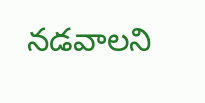నడవాలని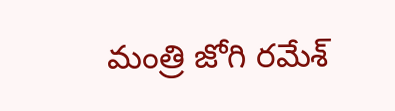మంత్రి జోగి రమేశ్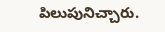పిలుపునిచ్చారు.